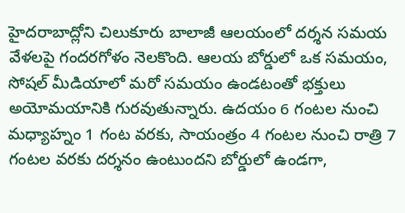హైదరాబాద్లోని చిలుకూరు బాలాజీ ఆలయంలో దర్శన సమయ వేళలపై గందరగోళం నెలకొంది. ఆలయ బోర్డులో ఒక సమయం, సోషల్ మీడియాలో మరో సమయం ఉండటంతో భక్తులు అయోమయానికి గురవుతున్నారు. ఉదయం 6 గంటల నుంచి మధ్యాహ్నం 1 గంట వరకు, సాయంత్రం 4 గంటల నుంచి రాత్రి 7 గంటల వరకు దర్శనం ఉంటుందని బోర్డులో ఉండగా,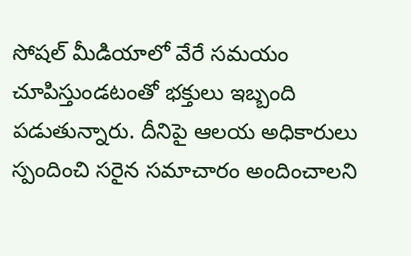సోషల్ మీడియాలో వేరే సమయం చూపిస్తుండటంతో భక్తులు ఇబ్బంది పడుతున్నారు. దీనిపై ఆలయ అధికారులు స్పందించి సరైన సమాచారం అందించాలని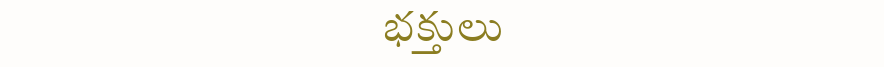భక్తులు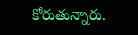కోరుతున్నారు.